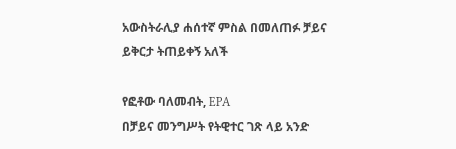አውስትራሊያ ሐሰተኛ ምስል በመለጠፉ ቻይና ይቅርታ ትጠይቀኝ አለች

የፎቶው ባለመብት, EPA
በቻይና መንግሥት የትዊተር ገጽ ላይ አንድ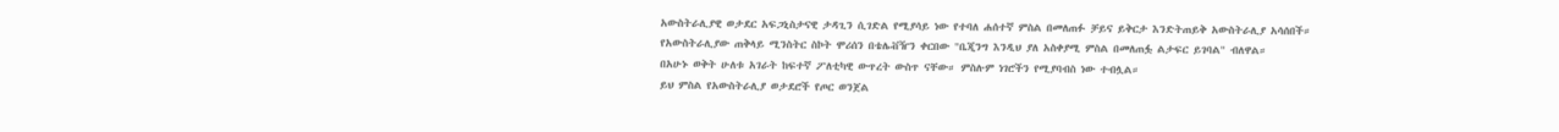አውስትራሊያዊ ወታደር አፍጋኒስታናዊ ታዳጊን ሲገድል የሚያሳይ ነው የተባለ ሐሰተኛ ምስል በመለጠፉ ቻይና ይቅርታ እንድትጠይቅ አውስትራሊያ አሳሰበች።
የአውስትራሊያው ጠቅላይ ሚንስትር ስኮት ሞሪሰን በቴሌቭዥን ቀርበው "ቤጂንግ እንዲህ ያለ አስቀያሚ ምስል በመለጠፏ ልታፍር ይገባል" ብለዋል።
በአሁኑ ወቅት ሁለቱ አገራት ከፍተኛ ፖለቲካዊ ውጥረት ውስጥ ናቸው። ምስሉም ነገሮችን የሚያባብስ ነው ተብሏል።
ይህ ምስል የአውስትራሊያ ወታደሮች የጦር ወንጀል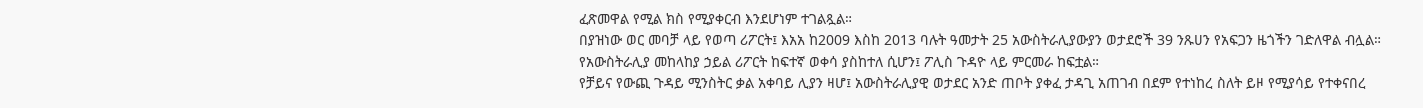ፈጽመዋል የሚል ክስ የሚያቀርብ እንደሆነም ተገልጿል።
በያዝነው ወር መባቻ ላይ የወጣ ሪፖርት፤ እአአ ከ2009 እስከ 2013 ባሉት ዓመታት 25 አውስትራሊያውያን ወታደሮች 39 ንጹሀን የአፍጋን ዜጎችን ገድለዋል ብሏል።
የአውስትራሊያ መከላከያ ኃይል ሪፖርት ከፍተኛ ወቀሳ ያስከተለ ሲሆን፤ ፖሊስ ጉዳዮ ላይ ምርመራ ከፍቷል።
የቻይና የውጪ ጉዳይ ሚንስትር ቃል አቀባይ ሊያን ዛሆ፤ አውስትራሊያዊ ወታደር አንድ ጠቦት ያቀፈ ታዳጊ አጠገብ በደም የተነከረ ስለት ይዞ የሚያሳይ የተቀናበረ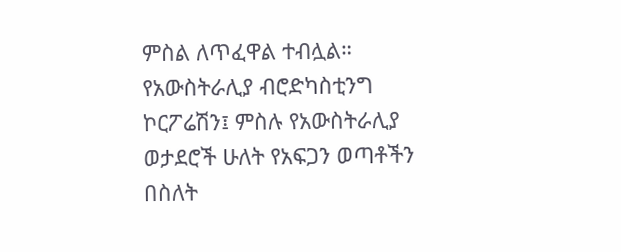ምስል ለጥፈዋል ተብሏል።
የአውስትራሊያ ብሮድካስቲንግ ኮርፖሬሽን፤ ምስሉ የአውስትራሊያ ወታደሮች ሁለት የአፍጋን ወጣቶችን በስለት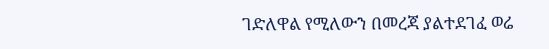ገድለዋል የሚለውን በመረጃ ያልተደገፈ ወሬ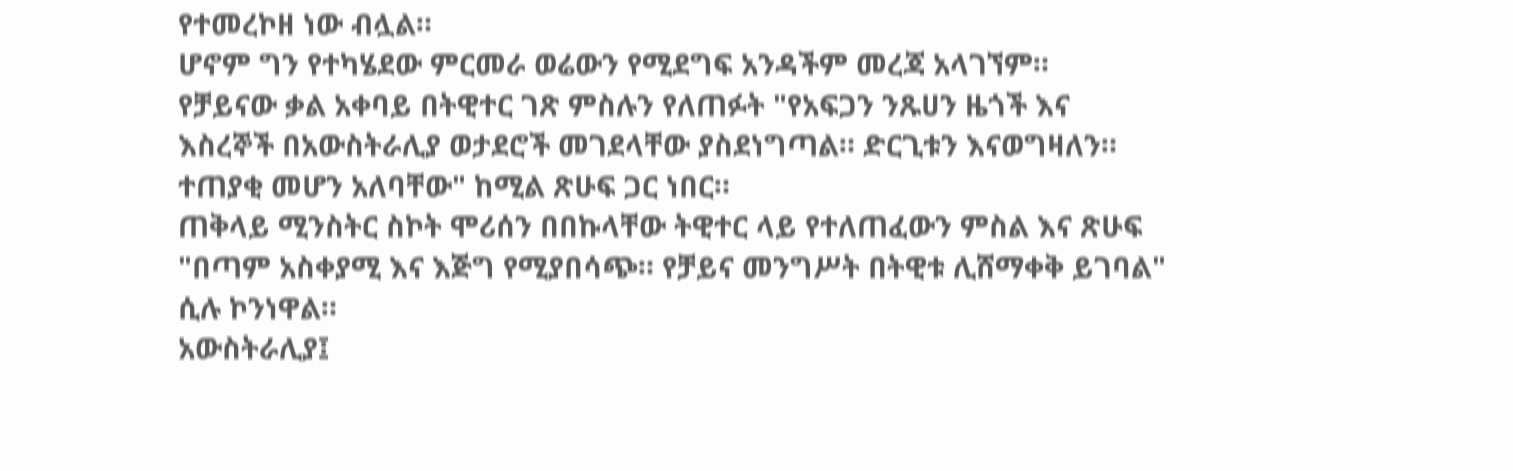የተመረኮዘ ነው ብሏል።
ሆኖም ግን የተካሄደው ምርመራ ወሬውን የሚደግፍ አንዳችም መረጃ አላገኘም።
የቻይናው ቃል አቀባይ በትዊተር ገጽ ምስሉን የለጠፉት "የአፍጋን ንጹሀን ዜጎች እና እስረኞች በአውስትራሊያ ወታደሮች መገደላቸው ያስደነግጣል። ድርጊቱን እናወግዛለን። ተጠያቂ መሆን አለባቸው" ከሚል ጽሁፍ ጋር ነበር።
ጠቅላይ ሚንስትር ስኮት ሞሪሰን በበኩላቸው ትዊተር ላይ የተለጠፈውን ምስል እና ጽሁፍ "በጣም አስቀያሚ እና እጅግ የሚያበሳጭ። የቻይና መንግሥት በትዊቱ ሊሸማቀቅ ይገባል" ሲሉ ኮንነዋል።
አውስትራሊያ፤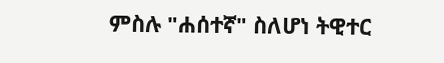ምስሉ "ሐሰተኛ" ስለሆነ ትዊተር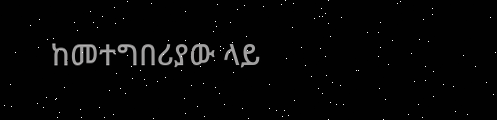ከመተግበሪያው ላይ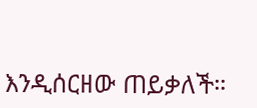እንዲሰርዘው ጠይቃለች።